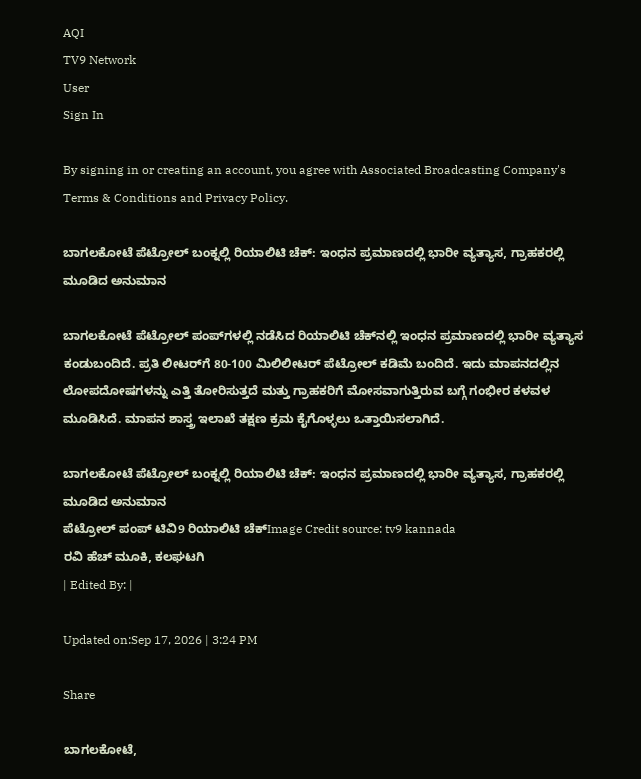AQI
TV9 Network
User
Sign In

By signing in or creating an account, you agree with Associated Broadcasting Company's Terms & Conditions and Privacy Policy.

ಬಾಗಲಕೋಟೆ ಪೆಟ್ರೋಲ್ ಬಂಕ್ನಲ್ಲಿ ರಿಯಾಲಿಟಿ ಚೆಕ್: ಇಂಧನ ಪ್ರಮಾಣದಲ್ಲಿ ಭಾರೀ ವ್ಯತ್ಯಾಸ, ಗ್ರಾಹಕರಲ್ಲಿ ಮೂಡಿದ ಅನುಮಾನ

ಬಾಗಲಕೋಟೆ ಪೆಟ್ರೋಲ್ ಪಂಪ್‌ಗಳಲ್ಲಿ ನಡೆಸಿದ ರಿಯಾಲಿಟಿ ಚೆಕ್‌ನಲ್ಲಿ ಇಂಧನ ಪ್ರಮಾಣದಲ್ಲಿ ಭಾರೀ ವ್ಯತ್ಯಾಸ ಕಂಡುಬಂದಿದೆ. ಪ್ರತಿ ಲೀಟರ್‌ಗೆ 80-100 ಮಿಲಿಲೀಟರ್ ಪೆಟ್ರೋಲ್ ಕಡಿಮೆ ಬಂದಿದೆ. ಇದು ಮಾಪನದಲ್ಲಿನ ಲೋಪದೋಷಗಳನ್ನು ಎತ್ತಿ ತೋರಿಸುತ್ತದೆ ಮತ್ತು ಗ್ರಾಹಕರಿಗೆ ಮೋಸವಾಗುತ್ತಿರುವ ಬಗ್ಗೆ ಗಂಭೀರ ಕಳವಳ ಮೂಡಿಸಿದೆ. ಮಾಪನ ಶಾಸ್ತ್ರ ಇಲಾಖೆ ತಕ್ಷಣ ಕ್ರಮ ಕೈಗೊಳ್ಳಲು ಒತ್ತಾಯಿಸಲಾಗಿದೆ.

ಬಾಗಲಕೋಟೆ ಪೆಟ್ರೋಲ್ ಬಂಕ್ನಲ್ಲಿ ರಿಯಾಲಿಟಿ ಚೆಕ್: ಇಂಧನ ಪ್ರಮಾಣದಲ್ಲಿ ಭಾರೀ ವ್ಯತ್ಯಾಸ, ಗ್ರಾಹಕರಲ್ಲಿ ಮೂಡಿದ ಅನುಮಾನ
ಪೆಟ್ರೋಲ್ ಪಂಪ್ ಟಿವಿ9 ರಿಯಾಲಿಟಿ ಚೆಕ್Image Credit source: tv9 kannada
ರವಿ ಹೆಚ್ ಮೂಕಿ, ಕಲಘಟಗಿ
| Edited By: |

Updated on:Sep 17, 2026 | 3:24 PM

Share

ಬಾಗಲಕೋಟೆ,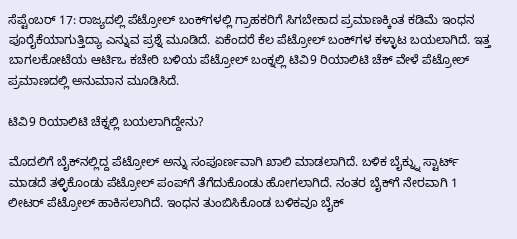ಸೆಪ್ಟೆಂಬರ್ 17: ರಾಜ್ಯದಲ್ಲಿ ಪೆಟ್ರೋಲ್ ಬಂಕ್‌ಗಳಲ್ಲಿ ಗ್ರಾಹಕರಿಗೆ ಸಿಗಬೇಕಾದ ಪ್ರಮಾಣಕ್ಕಿಂತ ಕಡಿಮೆ ಇಂಧನ ಪೂರೈಕೆಯಾಗುತ್ತಿದ್ಯಾ ಎನ್ನುವ ಪ್ರಶ್ನೆ ಮೂಡಿದೆ. ಏಕೆಂದರೆ ಕೆಲ ಪೆಟ್ರೋಲ್ ಬಂಕ್‌ಗಳ ಕಳ್ಳಾಟ ಬಯಲಾಗಿದೆ. ಇತ್ತ ಬಾಗಲಕೋಟೆಯ ಆರ್ಟಿಒ ಕಚೇರಿ ಬಳಿಯ ಪೆಟ್ರೋಲ್ ಬಂಕ್ನಲ್ಲಿ ಟಿವಿ9 ರಿಯಾಲಿಟಿ ಚೆಕ್ ವೇಳೆ ಪೆಟ್ರೋಲ್ ಪ್ರಮಾಣದಲ್ಲಿ ಅನುಮಾನ ಮೂಡಿಸಿದೆ.

ಟಿವಿ9 ರಿಯಾಲಿಟಿ ಚೆಕ್ನಲ್ಲಿ ಬಯಲಾಗಿದ್ದೇನು?

ಮೊದಲಿಗೆ ಬೈಕ್‌ನಲ್ಲಿದ್ದ ಪೆಟ್ರೋಲ್ ಅನ್ನು ಸಂಪೂರ್ಣವಾಗಿ ಖಾಲಿ ಮಾಡಲಾಗಿದೆ. ಬಳಿಕ ಬೈಕ್ನ್ನು ಸ್ಟಾರ್ಟ್ ಮಾಡದೆ ತಳ್ಳಿಕೊಂಡು ಪೆಟ್ರೋಲ್ ಪಂಪ್‌ಗೆ ತೆಗೆದುಕೊಂಡು ಹೋಗಲಾಗಿದೆ. ನಂತರ ಬೈಕ್‌ಗೆ ನೇರವಾಗಿ 1 ಲೀಟರ್ ಪೆಟ್ರೋಲ್ ಹಾಕಿಸಲಾಗಿದೆ. ಇಂಧನ ತುಂಬಿಸಿಕೊಂಡ ಬಳಿಕವೂ ಬೈಕ್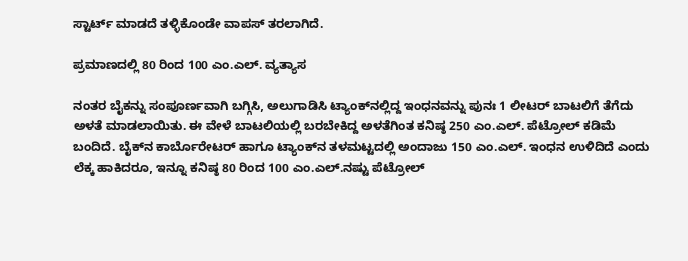ಸ್ಟಾರ್ಟ್ ಮಾಡದೆ ತಳ್ಳಿಕೊಂಡೇ ವಾಪಸ್ ತರಲಾಗಿದೆ.

ಪ್ರಮಾಣದಲ್ಲಿ 80 ರಿಂದ 100 ಎಂ.ಎಲ್. ವ್ಯತ್ಯಾಸ

ನಂತರ ಬೈಕನ್ನು ಸಂಪೂರ್ಣವಾಗಿ ಬಗ್ಗಿಸಿ, ಅಲುಗಾಡಿಸಿ ಟ್ಯಾಂಕ್‌ನಲ್ಲಿದ್ದ ಇಂಧನವನ್ನು ಪುನಃ 1 ಲೀಟರ್ ಬಾಟಲಿಗೆ ತೆಗೆದು ಅಳತೆ ಮಾಡಲಾಯಿತು. ಈ ವೇಳೆ ಬಾಟಲಿಯಲ್ಲಿ ಬರಬೇಕಿದ್ದ ಅಳತೆಗಿಂತ ಕನಿಷ್ಠ 250 ಎಂ.ಎಲ್. ಪೆಟ್ರೋಲ್ ಕಡಿಮೆ ಬಂದಿದೆ. ಬೈಕ್‌ನ ಕಾರ್ಬೊರೇಟರ್ ಹಾಗೂ ಟ್ಯಾಂಕ್‌ನ ತಳಮಟ್ಟದಲ್ಲಿ ಅಂದಾಜು 150 ಎಂ.ಎಲ್. ಇಂಧನ ಉಳಿದಿದೆ ಎಂದು ಲೆಕ್ಕ ಹಾಕಿದರೂ, ಇನ್ನೂ ಕನಿಷ್ಠ 80 ರಿಂದ 100 ಎಂ.ಎಲ್.ನಷ್ಟು ಪೆಟ್ರೋಲ್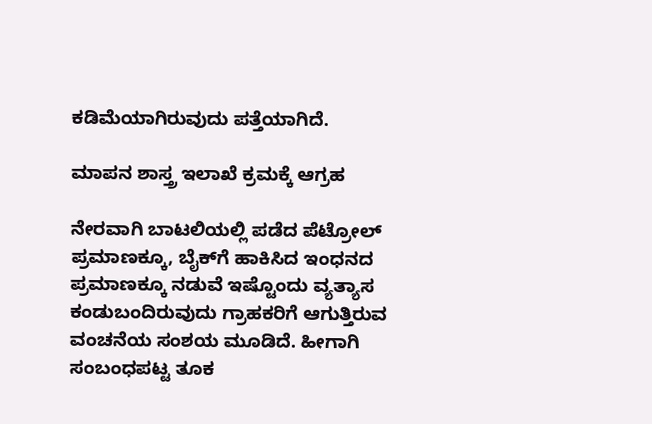ಕಡಿಮೆಯಾಗಿರುವುದು ಪತ್ತೆಯಾಗಿದೆ.

ಮಾಪನ ಶಾಸ್ತ್ರ ಇಲಾಖೆ ಕ್ರಮಕ್ಕೆ ಆಗ್ರಹ

ನೇರವಾಗಿ ಬಾಟಲಿಯಲ್ಲಿ ಪಡೆದ ಪೆಟ್ರೋಲ್ ಪ್ರಮಾಣಕ್ಕೂ, ಬೈಕ್‌ಗೆ ಹಾಕಿಸಿದ ಇಂಧನದ ಪ್ರಮಾಣಕ್ಕೂ ನಡುವೆ ಇಷ್ಟೊಂದು ವ್ಯತ್ಯಾಸ ಕಂಡುಬಂದಿರುವುದು ಗ್ರಾಹಕರಿಗೆ ಆಗುತ್ತಿರುವ ವಂಚನೆಯ ಸಂಶಯ ಮೂಡಿದೆ. ಹೀಗಾಗಿ ಸಂಬಂಧಪಟ್ಟ ತೂಕ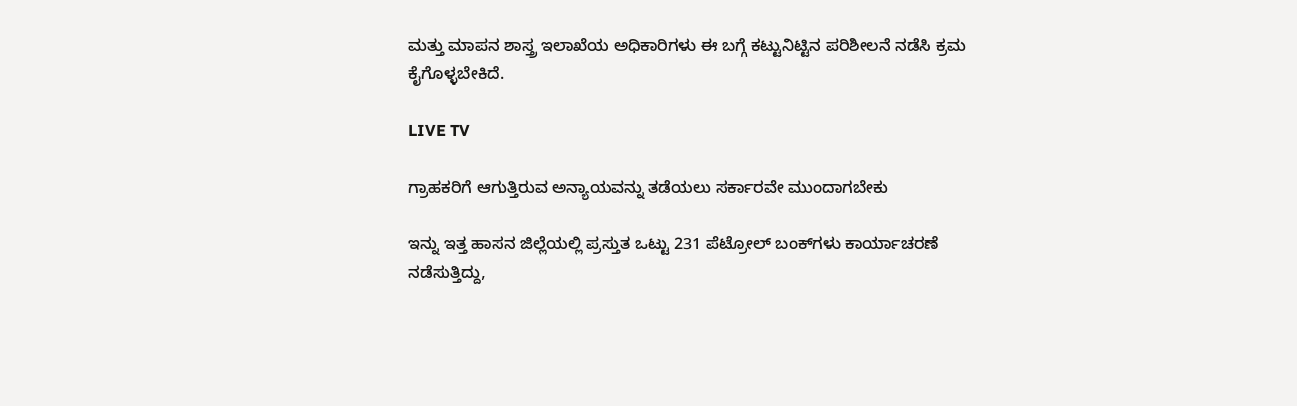ಮತ್ತು ಮಾಪನ ಶಾಸ್ತ್ರ ಇಲಾಖೆಯ ಅಧಿಕಾರಿಗಳು ಈ ಬಗ್ಗೆ ಕಟ್ಟುನಿಟ್ಟಿನ ಪರಿಶೀಲನೆ ನಡೆಸಿ ಕ್ರಮ ಕೈಗೊಳ್ಳಬೇಕಿದೆ.

LIVE TV

ಗ್ರಾಹಕರಿಗೆ ಆಗುತ್ತಿರುವ ಅನ್ಯಾಯವನ್ನು ತಡೆಯಲು ಸರ್ಕಾರವೇ ಮುಂದಾಗಬೇಕು

ಇನ್ನು ಇತ್ತ ಹಾಸನ ಜಿಲ್ಲೆಯಲ್ಲಿ ಪ್ರಸ್ತುತ ಒಟ್ಟು 231 ಪೆಟ್ರೋಲ್ ಬಂಕ್‌ಗಳು ಕಾರ್ಯಾಚರಣೆ ನಡೆಸುತ್ತಿದ್ದು,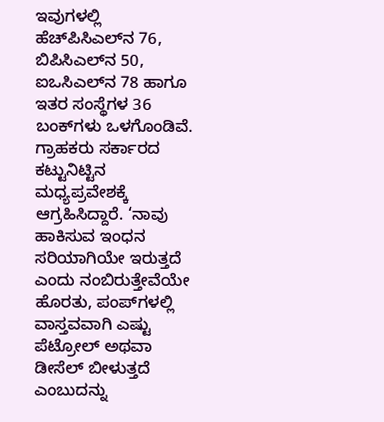ಇವುಗಳಲ್ಲಿ ಹೆಚ್‌ಪಿಸಿಎಲ್‌ನ 76, ಬಿಪಿಸಿಎಲ್‌ನ 50, ಐಒಸಿಎಲ್‌ನ 78 ಹಾಗೂ ಇತರ ಸಂಸ್ಥೆಗಳ 36 ಬಂಕ್‌ಗಳು ಒಳಗೊಂಡಿವೆ. ಗ್ರಾಹಕರು ಸರ್ಕಾರದ ಕಟ್ಟುನಿಟ್ಟಿನ ಮಧ್ಯಪ್ರವೇಶಕ್ಕೆ ಆಗ್ರಹಿಸಿದ್ದಾರೆ. ‘ನಾವು ಹಾಕಿಸುವ ಇಂಧನ ಸರಿಯಾಗಿಯೇ ಇರುತ್ತದೆ ಎಂದು ನಂಬಿರುತ್ತೇವೆಯೇ ಹೊರತು, ಪಂಪ್‌ಗಳಲ್ಲಿ ವಾಸ್ತವವಾಗಿ ಎಷ್ಟು ಪೆಟ್ರೋಲ್ ಅಥವಾ ಡೀಸೆಲ್ ಬೀಳುತ್ತದೆ ಎಂಬುದನ್ನು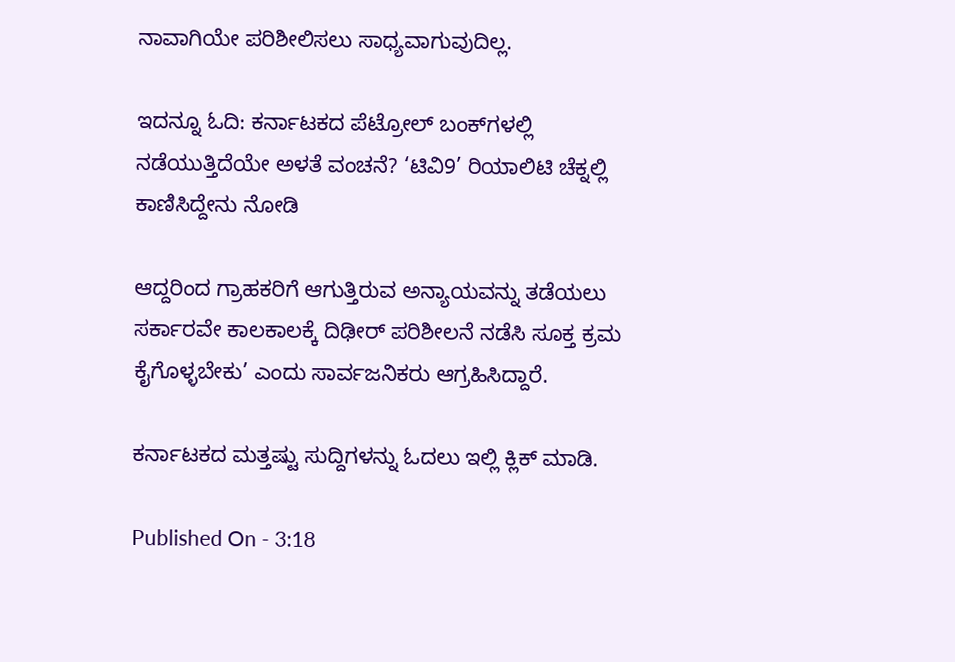ನಾವಾಗಿಯೇ ಪರಿಶೀಲಿಸಲು ಸಾಧ್ಯವಾಗುವುದಿಲ್ಲ.

ಇದನ್ನೂ ಓದಿ: ಕರ್ನಾಟಕದ ಪೆಟ್ರೋಲ್ ಬಂಕ್‌ಗಳಲ್ಲಿ ನಡೆಯುತ್ತಿದೆಯೇ ಅಳತೆ ವಂಚನೆ? ‘ಟಿವಿ9’ ರಿಯಾಲಿಟಿ ಚೆಕ್ನಲ್ಲಿ ಕಾಣಿಸಿದ್ದೇನು ನೋಡಿ

ಆದ್ದರಿಂದ ಗ್ರಾಹಕರಿಗೆ ಆಗುತ್ತಿರುವ ಅನ್ಯಾಯವನ್ನು ತಡೆಯಲು ಸರ್ಕಾರವೇ ಕಾಲಕಾಲಕ್ಕೆ ದಿಢೀರ್ ಪರಿಶೀಲನೆ ನಡೆಸಿ ಸೂಕ್ತ ಕ್ರಮ ಕೈಗೊಳ್ಳಬೇಕು’ ಎಂದು ಸಾರ್ವಜನಿಕರು ಆಗ್ರಹಿಸಿದ್ದಾರೆ.

ಕರ್ನಾಟಕದ ಮತ್ತಷ್ಟು ಸುದ್ದಿಗಳನ್ನು ಓದಲು ಇಲ್ಲಿ ಕ್ಲಿಕ್ ಮಾಡಿ.

Published On - 3:18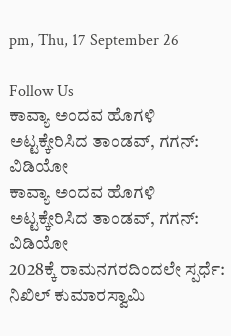pm, Thu, 17 September 26

Follow Us
ಕಾವ್ಯಾ ಅಂದವ ಹೊಗಳಿ ಅಟ್ಟಕ್ಕೇರಿಸಿದ ತಾಂಡವ್, ಗಗನ್: ವಿಡಿಯೋ
ಕಾವ್ಯಾ ಅಂದವ ಹೊಗಳಿ ಅಟ್ಟಕ್ಕೇರಿಸಿದ ತಾಂಡವ್, ಗಗನ್: ವಿಡಿಯೋ
2028ಕ್ಕೆ ರಾಮನಗರದಿಂದಲೇ ಸ್ಪರ್ಧೆ: ನಿಖಿಲ್ ಕುಮಾರಸ್ವಾಮಿ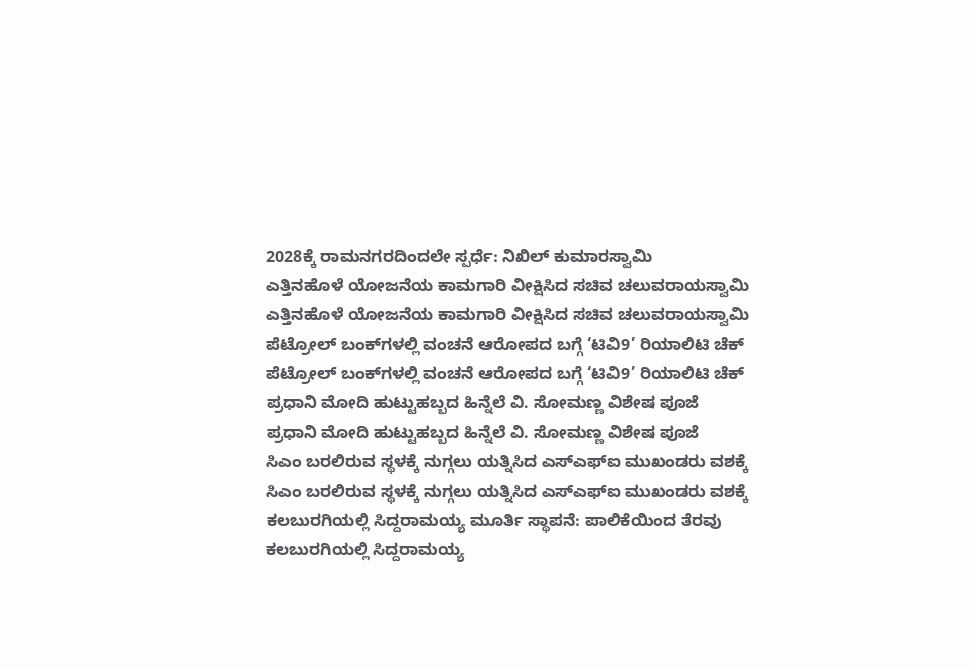2028ಕ್ಕೆ ರಾಮನಗರದಿಂದಲೇ ಸ್ಪರ್ಧೆ: ನಿಖಿಲ್ ಕುಮಾರಸ್ವಾಮಿ
ಎತ್ತಿನಹೊಳೆ ಯೋಜನೆಯ ಕಾಮಗಾರಿ ವೀಕ್ಷಿಸಿದ ಸಚಿವ ಚಲುವರಾಯಸ್ವಾಮಿ
ಎತ್ತಿನಹೊಳೆ ಯೋಜನೆಯ ಕಾಮಗಾರಿ ವೀಕ್ಷಿಸಿದ ಸಚಿವ ಚಲುವರಾಯಸ್ವಾಮಿ
ಪೆಟ್ರೋಲ್ ಬಂಕ್‌ಗಳಲ್ಲಿ ವಂಚನೆ ಆರೋಪದ ಬಗ್ಗೆ ‘ಟಿವಿ9’ ರಿಯಾಲಿಟಿ ಚೆಕ್
ಪೆಟ್ರೋಲ್ ಬಂಕ್‌ಗಳಲ್ಲಿ ವಂಚನೆ ಆರೋಪದ ಬಗ್ಗೆ ‘ಟಿವಿ9’ ರಿಯಾಲಿಟಿ ಚೆಕ್
ಪ್ರಧಾನಿ ಮೋದಿ ಹುಟ್ಟುಹಬ್ಬದ ಹಿನ್ನೆಲೆ ವಿ. ಸೋಮಣ್ಣ ವಿಶೇಷ ಪೂಜೆ
ಪ್ರಧಾನಿ ಮೋದಿ ಹುಟ್ಟುಹಬ್ಬದ ಹಿನ್ನೆಲೆ ವಿ. ಸೋಮಣ್ಣ ವಿಶೇಷ ಪೂಜೆ
ಸಿಎಂ ಬರಲಿರುವ ಸ್ಥಳಕ್ಕೆ ನುಗ್ಗಲು ಯತ್ನಿಸಿದ ಎಸ್ಎಫ್ಐ ಮುಖಂಡರು ವಶಕ್ಕೆ
ಸಿಎಂ ಬರಲಿರುವ ಸ್ಥಳಕ್ಕೆ ನುಗ್ಗಲು ಯತ್ನಿಸಿದ ಎಸ್ಎಫ್ಐ ಮುಖಂಡರು ವಶಕ್ಕೆ
ಕಲಬುರಗಿಯಲ್ಲಿ ಸಿದ್ದರಾಮಯ್ಯ ಮೂರ್ತಿ ಸ್ಥಾಪನೆ: ಪಾಲಿಕೆಯಿಂದ ತೆರವು
ಕಲಬುರಗಿಯಲ್ಲಿ ಸಿದ್ದರಾಮಯ್ಯ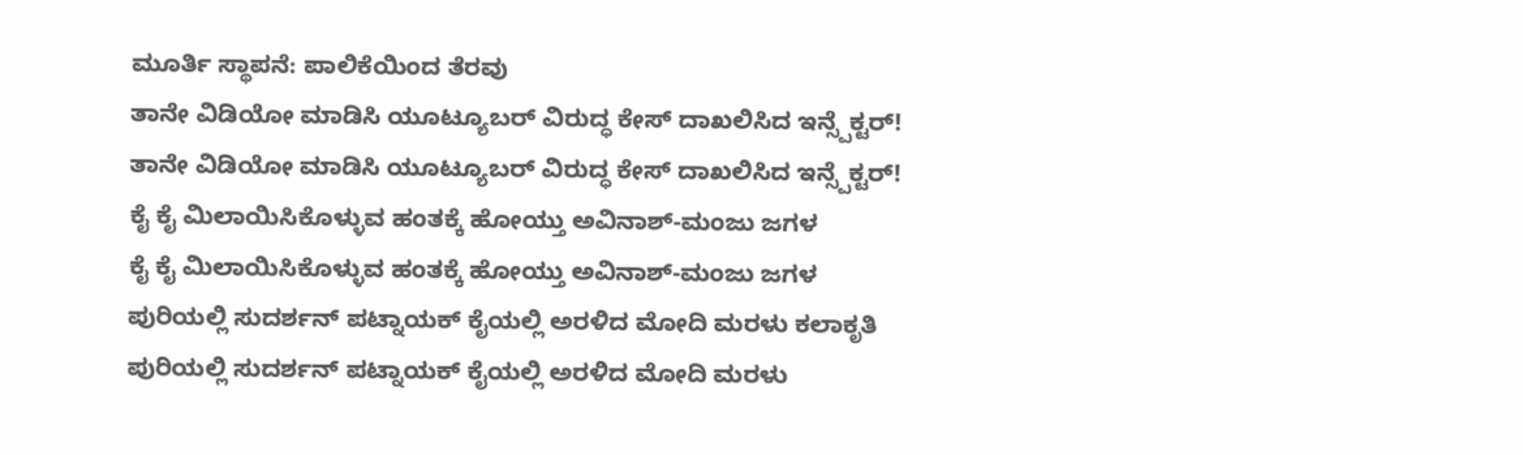ಮೂರ್ತಿ ಸ್ಥಾಪನೆ: ಪಾಲಿಕೆಯಿಂದ ತೆರವು
ತಾನೇ ವಿಡಿಯೋ ಮಾಡಿಸಿ ಯೂಟ್ಯೂಬರ್ ವಿರುದ್ಧ ಕೇಸ್ ದಾಖಲಿಸಿದ ಇನ್ಸ್ಪೆಕ್ಟರ್!
ತಾನೇ ವಿಡಿಯೋ ಮಾಡಿಸಿ ಯೂಟ್ಯೂಬರ್ ವಿರುದ್ಧ ಕೇಸ್ ದಾಖಲಿಸಿದ ಇನ್ಸ್ಪೆಕ್ಟರ್!
ಕೈ ಕೈ ಮಿಲಾಯಿಸಿಕೊಳ್ಳುವ ಹಂತಕ್ಕೆ ಹೋಯ್ತು ಅವಿನಾಶ್-ಮಂಜು ಜಗಳ
ಕೈ ಕೈ ಮಿಲಾಯಿಸಿಕೊಳ್ಳುವ ಹಂತಕ್ಕೆ ಹೋಯ್ತು ಅವಿನಾಶ್-ಮಂಜು ಜಗಳ
ಪುರಿಯಲ್ಲಿ ಸುದರ್ಶನ್ ಪಟ್ನಾಯಕ್ ಕೈಯಲ್ಲಿ ಅರಳಿದ ಮೋದಿ ಮರಳು ಕಲಾಕೃತಿ
ಪುರಿಯಲ್ಲಿ ಸುದರ್ಶನ್ ಪಟ್ನಾಯಕ್ ಕೈಯಲ್ಲಿ ಅರಳಿದ ಮೋದಿ ಮರಳು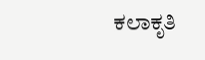ಕಲಾಕೃತಿ